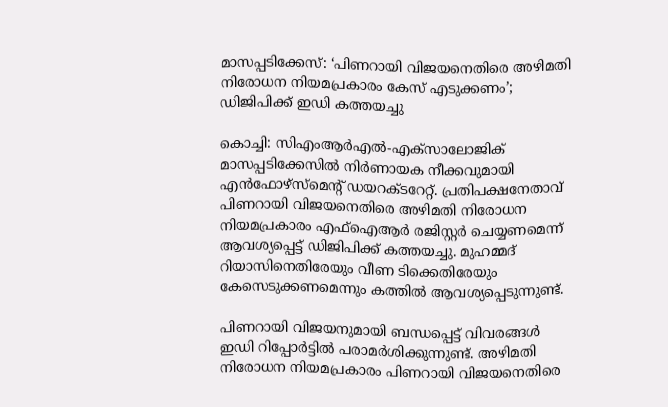മാസപ്പടിക്കേസ്: ‘പിണറായി വിജയനെതിരെ അഴിമതി നിരോധന നിയമപ്രകാരം കേസ് എടുക്കണം’; ഡിജിപിക്ക് ഇഡി കത്തയച്ചു

കൊച്ചി: സിഎംആർഎൽ-എക്സാലോജിക് മാസപ്പടിക്കേസിൽ നിർണായക നീക്കവുമായി എൻഫോഴ്സ്മെന്റ് ഡയറക്ടറേറ്റ്. പ്രതിപക്ഷനേതാവ് പിണറായി വിജയനെതിരെ അഴിമതി നിരോധന നിയമപ്രകാരം എഫ്ഐആർ രജിസ്റ്റർ ചെയ്യണമെന്ന് ആവശ്യപ്പെട്ട് ഡിജിപിക്ക് കത്തയച്ചു. മുഹമ്മദ് റിയാസിനെതിരേയും വീണ ടിക്കെതിരേയും കേസെടുക്കണമെന്നും കത്തിൽ ആവശ്യപ്പെടുന്നുണ്ട്.

പിണറായി വിജയനുമായി ബന്ധപ്പെട്ട് വിവരങ്ങള്‍ ഇഡി റിപ്പോര്‍ട്ടില്‍ പരാമര്‍ശിക്കുന്നുണ്ട്. അഴിമതി നിരോധന നിയമപ്രകാരം പിണറായി വിജയനെതിരെ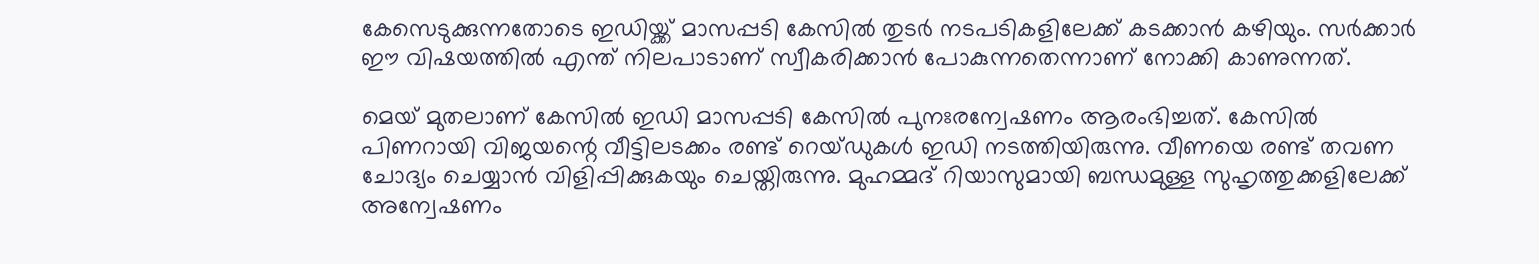കേസെടുക്കുന്നതോടെ ഇഡിയ്ക്ക് മാസപ്പടി കേസില്‍ തുടര്‍ നടപടികളിലേക്ക് കടക്കാന്‍ കഴിയും. സര്‍ക്കാര്‍ ഈ വിഷയത്തില്‍ എന്ത് നിലപാടാണ് സ്വീകരിക്കാന്‍ പോകുന്നതെന്നാണ് നോക്കി കാണുന്നത്.

മെയ് മുതലാണ് കേസില്‍ ഇഡി മാസപ്പടി കേസില്‍ പുനഃരന്വേഷണം ആരംഭിച്ചത്. കേസില്‍ പിണറായി വിജയന്റെ വീട്ടിലടക്കം രണ്ട് റെയ്ഡുകള്‍ ഇഡി നടത്തിയിരുന്നു. വീണയെ രണ്ട് തവണ ചോദ്യം ചെയ്യാന്‍ വിളിപ്പിക്കുകയും ചെയ്തിരുന്നു. മുഹമ്മദ് റിയാസുമായി ബന്ധമുള്ള സുഹൃത്തുക്കളിലേക്ക് അന്വേഷണം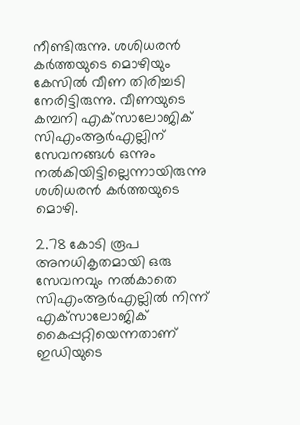നീണ്ടിരുന്നു. ശശിധരന്‍ കര്‍ത്തയുടെ മൊഴിയും കേസില്‍ വീണ തിരിച്ചടി നേരിട്ടിരുന്നു. വീണയുടെ കമ്പനി എക്‌സാലോജിക് സിഎംആര്‍എല്ലിന് സേവനങ്ങള്‍ ഒന്നും നല്‍കിയിട്ടില്ലെന്നായിരുന്നു ശശിധരന്‍ കര്‍ത്തയുടെ മൊഴി.

2.78 കോടി രൂപ അനധികൃതമായി ഒരു സേവനവും നൽകാതെ സിഎംആർഎല്ലിൽ നിന്ന് എക്‌സാലോജിക് കൈപ്പറ്റിയെന്നതാണ് ഇഡിയുടെ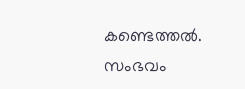കണ്ടെത്തൽ. സംഭവം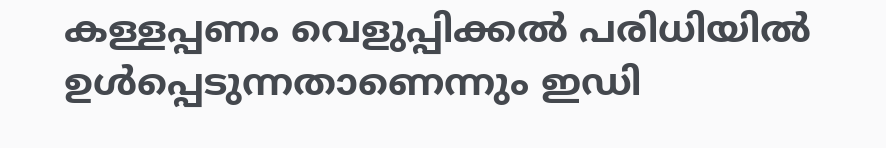കള്ളപ്പണം വെളുപ്പിക്കൽ പരിധിയിൽ ഉൾപ്പെടുന്നതാണെന്നും ഇഡി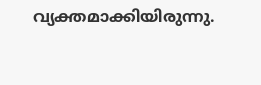വ്യക്തമാക്കിയിരുന്നു.